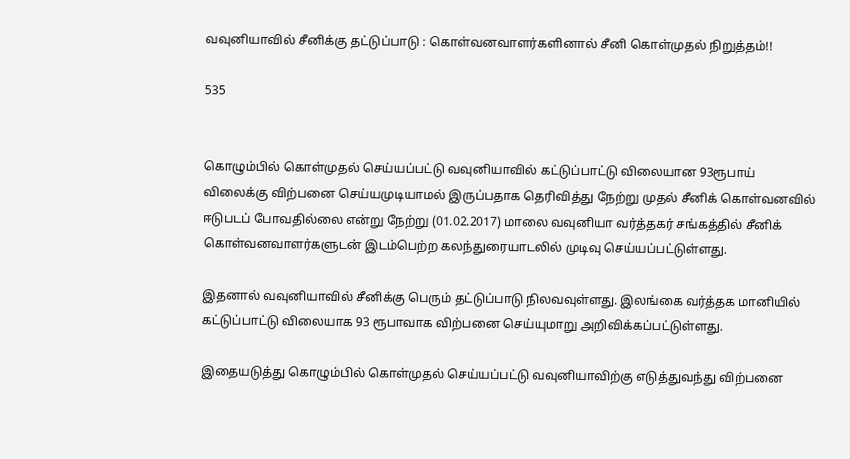வவுனியாவில் சீனிக்கு தட்டுப்பாடு : கொள்வனவாளர்களினால் சீனி கொள்முதல் நிறுத்தம்!!

535


கொழும்பில் கொள்முதல் செய்யப்பட்டு வவுனியாவில் கட்டுப்பாட்டு விலையான 93ரூபாய் விலைக்கு விற்பனை செய்யமுடியாமல் இருப்பதாக தெரிவித்து நேற்று முதல் சீனிக் கொள்வனவில் ஈடுபடப் போவதில்லை என்று நேற்று (01.02.2017) மாலை வவுனியா வர்த்தகர் சங்கத்தில் சீனிக் கொள்வனவாளர்களுடன் இடம்பெற்ற கலந்துரையாடலில் முடிவு செய்யப்பட்டுள்ளது.

இதனால் வவுனியாவில் சீனிக்கு பெரும் தட்டுப்பாடு நிலவவுள்ளது. இலங்கை வர்த்தக மானியில் கட்டுப்பாட்டு விலையாக 93 ரூபாவாக விற்பனை செய்யுமாறு அறிவிக்கப்பட்டுள்ளது.

இதையடுத்து கொழும்பில் கொள்முதல் செய்யப்பட்டு வவுனியாவிற்கு எடுத்துவந்து விற்பனை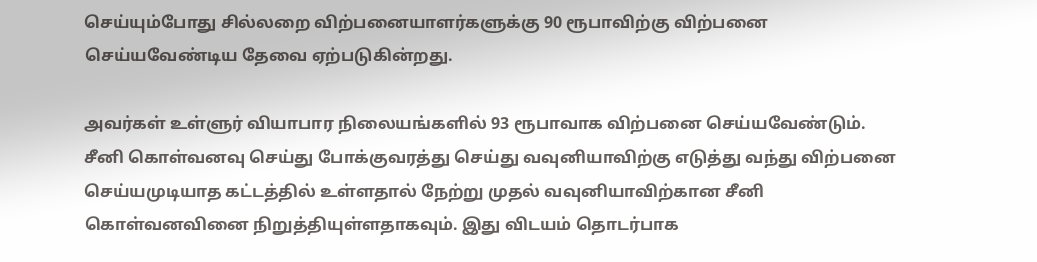செய்யும்போது சில்லறை விற்பனையாளர்களுக்கு 90 ரூபாவிற்கு விற்பனை செய்யவேண்டிய தேவை ஏற்படுகின்றது.

அவர்கள் உள்ளுர் வியாபார நிலையங்களில் 93 ரூபாவாக விற்பனை செய்யவேண்டும். சீனி கொள்வனவு செய்து போக்குவரத்து செய்து வவுனியாவிற்கு எடுத்து வந்து விற்பனை செய்யமுடியாத கட்டத்தில் உள்ளதால் நேற்று முதல் வவுனியாவிற்கான சீனி கொள்வனவினை நிறுத்தியுள்ளதாகவும். இது விடயம் தொடர்பாக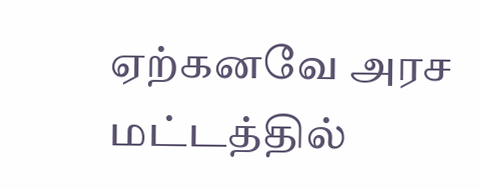ஏற்கனவே அரச மட்டத்தில்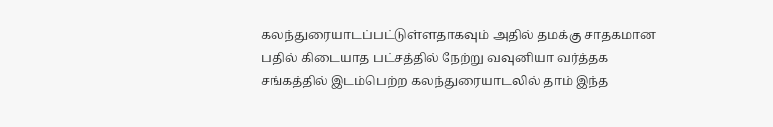கலந்துரையாடப்பட்டுள்ளதாகவும் அதில் தமக்கு சாதகமான பதில் கிடையாத பட்சத்தில் நேற்று வவுனியா வர்த்தக சங்கத்தில் இடம்பெற்ற கலந்துரையாடலில் தாம் இந்த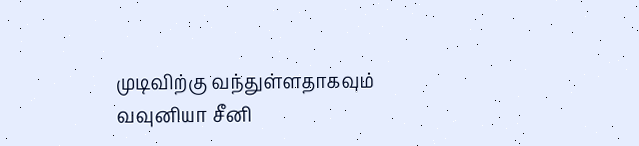முடிவிற்கு வந்துள்ளதாகவும் வவுனியா சீனி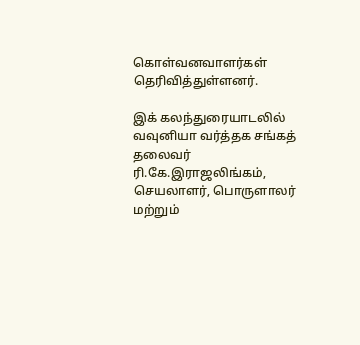கொள்வனவாளர்கள் தெரிவித்துள்ளனர்.

இக் கலந்துரையாடலில் வவுனியா வர்த்தக சங்கத் தலைவர் ரி.கே.இராஜலிங்கம், செயலாளர், பொருளாலர் மற்றும்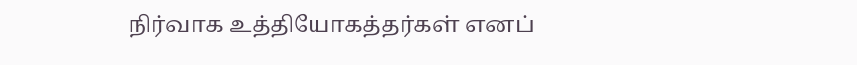நிர்வாக உத்தியோகத்தர்கள் எனப்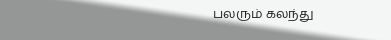பலரும் கலந்து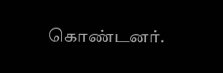கொண்டனர்.